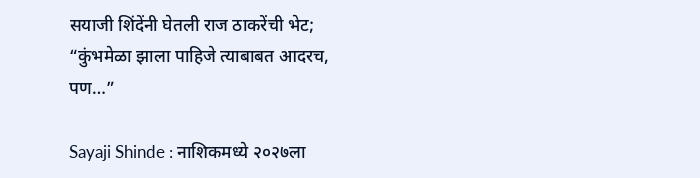सयाजी शिंदेंनी घेतली राज ठाकरेंची भेट; “कुंभमेळा झाला पाहिजे त्याबाबत आदरच, पण…”

Sayaji Shinde : नाशिकमध्ये २०२७ला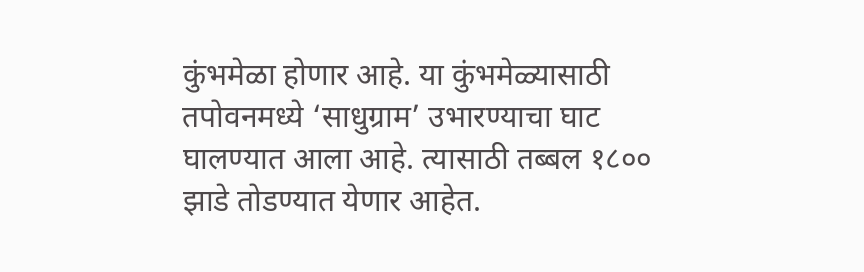कुंभमेळा होणार आहे. या कुंभमेळ्यासाठी तपोवनमध्ये ‘साधुग्राम’ उभारण्याचा घाट घालण्यात आला आहे. त्यासाठी तब्बल १८०० झाडे तोडण्यात येणार आहेत.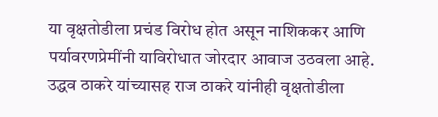या वृक्षतोडीला प्रचंड विरोध होत असून नाशिककर आणि पर्यावरणप्रेमींनी याविरोधात जोरदार आवाज उठवला आहे.
उद्धव ठाकरे यांच्यासह राज ठाकरे यांनीही वृक्षतोडीला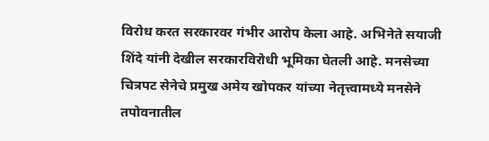विरोध करत सरकारवर गंभीर आरोप केला आहे. अभिनेते सयाजी शिंदे यांनी देखील सरकारविरोधी भूमिका घेतली आहे. मनसेच्या चित्रपट सेनेचे प्रमुख अमेय खोपकर यांच्या नेतृत्त्वामध्ये मनसेने तपोवनातील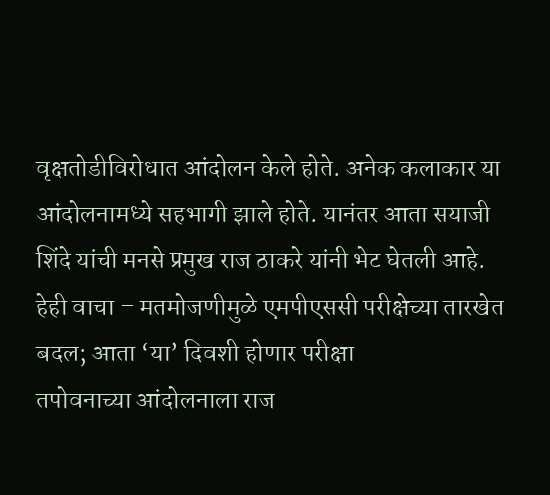वृक्षतोडीविरोधात आंदोलन केले होते. अनेक कलाकार या आंदोलनामध्ये सहभागी झाले होते. यानंतर आता सयाजी शिंदे यांची मनसे प्रमुख राज ठाकरे यांनी भेट घेतली आहे.
हेही वाचा – मतमोजणीमुळे एमपीएससी परीक्षेच्या तारखेत बदल; आता ‘या’ दिवशी होणार परीक्षा
तपोवनाच्या आंदोलनाला राज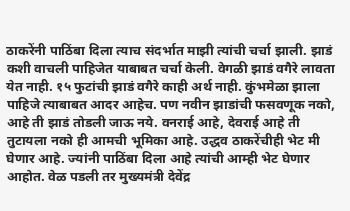ठाकरेंनी पाठिंबा दिला त्याच संदर्भात माझी त्यांची चर्चा झाली. झाडं कशी वाचली पाहिजेत याबाबत चर्चा केली. वेगळी झाडं वगैरे लावता येत नाही. १५ फुटांची झाडं वगैरे काही अर्थ नाही. कुंभमेळा झाला पाहिजे त्याबाबत आदर आहेच. पण नवीन झाडांची फसवणूक नको, आहे ती झाडं तोडली जाऊ नये. वनराई आहे, देवराई आहे ती तुटायला नको ही आमची भूमिका आहे. उद्धव ठाकरेंचीही भेट मी घेणार आहे. ज्यांनी पाठिंबा दिला आहे त्यांची आम्ही भेट घेणार आहोत. वेळ पडली तर मुख्यमंत्री देवेंद्र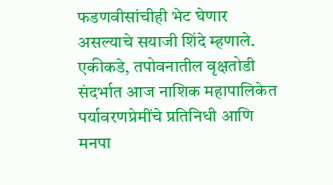फडणवीसांचीही भेट घेणार असल्याचे सयाजी शिंदे म्हणाले.
एकीकडे, तपोवनातील वृक्षतोडी संदर्भात आज नाशिक महापालिकेत पर्यावरणप्रेमींचे प्रतिनिधी आणि मनपा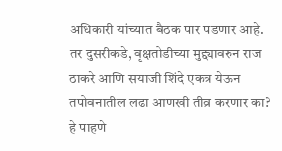अधिकारी यांच्यात बैठक पार पडणार आहे. तर दुसरीकडे, वृक्षतोडीच्या मुद्द्यावरुन राज ठाकरे आणि सयाजी शिंदे एकत्र येऊन तपोवनातील लढा आणखी तीव्र करणार का? हे पाहणे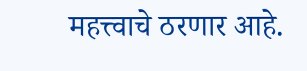महत्त्वाचे ठरणार आहे.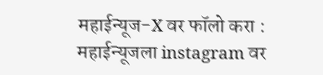महाईन्यूज-X वर फॉलो करा : महाईन्यूजला instagram वर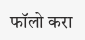फॉलो करा